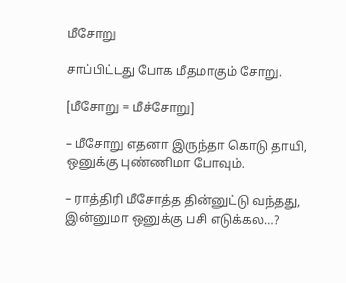மீசோறு

சாப்பிட்டது போக மீதமாகும் சோறு.

[மீசோறு = மீச்சோறு]

– மீசோறு எதனா இருந்தா கொடு தாயி, ஒனுக்கு புண்ணிமா போவும்.

– ராத்திரி மீசோத்த தின்னுட்டு வந்தது, இன்னுமா ஒனுக்கு பசி எடுக்கல…?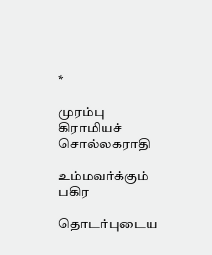*

முரம்பு கிராமியச் சொல்லகராதி

உம்மவர்க்கும் பகிர

தொடர்புடைய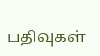பதிவுகள்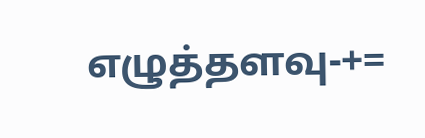எழுத்தளவு-+=